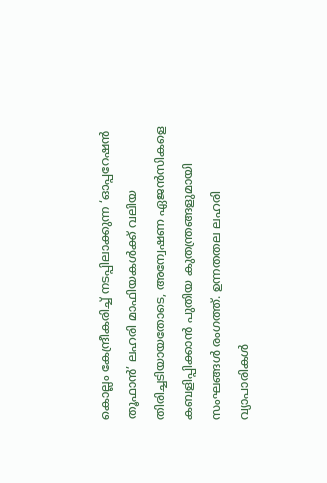കൊല്ലം കേന്ദ്രീകരിച്ച് നടപ്പിലാക്കുന്ന ‘ഓപ്പറേഷൻ തൂഫാൻ’ ലഹരി മാഫിയകൾക്ക് വലിയ തിരിച്ചടിയായതോടെ, അന്വേഷണ ഏജൻസികളെ കബളിപ്പിക്കാൻ പുതിയ കുതന്ത്രങ്ങളുമായി സംഘങ്ങൾ രംഗത്ത്. ഉന്നതതല ലഹരി വ്യാപാരികൾ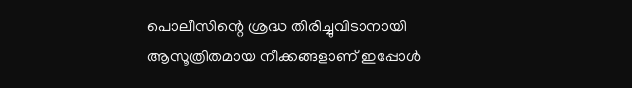പൊലീസിന്റെ ശ്രദ്ധ തിരിച്ചുവിടാനായി ആസൂത്രിതമായ നീക്കങ്ങളാണ് ഇപ്പോൾ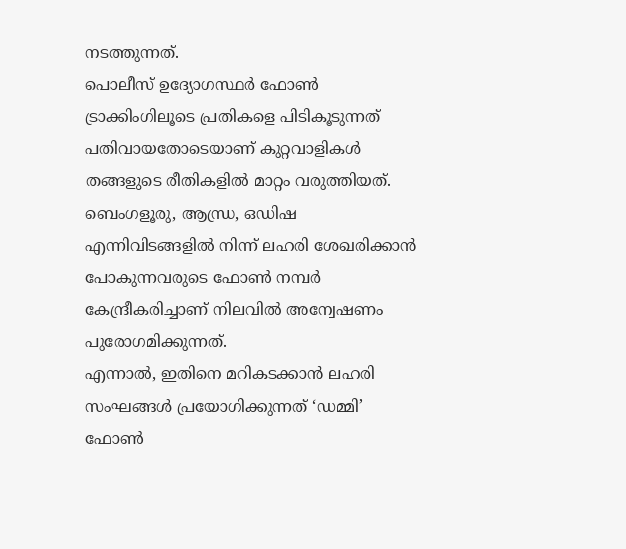നടത്തുന്നത്.
പൊലീസ് ഉദ്യോഗസ്ഥർ ഫോൺ ട്രാക്കിംഗിലൂടെ പ്രതികളെ പിടികൂടുന്നത് പതിവായതോടെയാണ് കുറ്റവാളികൾ തങ്ങളുടെ രീതികളിൽ മാറ്റം വരുത്തിയത്. ബെംഗളൂരു, ആന്ധ്ര, ഒഡിഷ എന്നിവിടങ്ങളിൽ നിന്ന് ലഹരി ശേഖരിക്കാൻ പോകുന്നവരുടെ ഫോൺ നമ്പർ കേന്ദ്രീകരിച്ചാണ് നിലവിൽ അന്വേഷണം പുരോഗമിക്കുന്നത്.
എന്നാൽ, ഇതിനെ മറികടക്കാൻ ലഹരി സംഘങ്ങൾ പ്രയോഗിക്കുന്നത് ‘ഡമ്മി’ ഫോൺ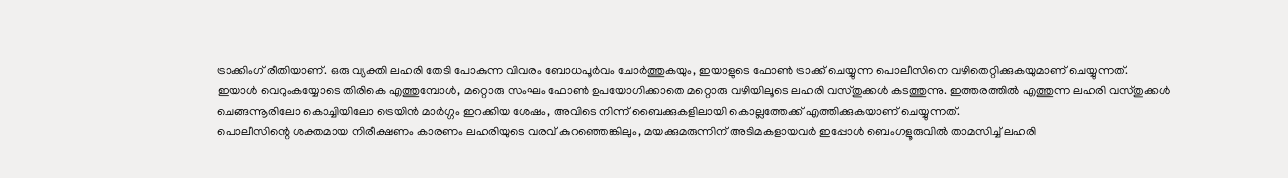ട്രാക്കിംഗ് രീതിയാണ്. ഒരു വ്യക്തി ലഹരി തേടി പോകുന്ന വിവരം ബോധപൂർവം ചോർത്തുകയും, ഇയാളുടെ ഫോൺ ട്രാക്ക് ചെയ്യുന്ന പൊലീസിനെ വഴിതെറ്റിക്കുകയുമാണ് ചെയ്യുന്നത്.
ഇയാൾ വെറുംകയ്യോടെ തിരികെ എത്തുമ്പോൾ, മറ്റൊരു സംഘം ഫോൺ ഉപയോഗിക്കാതെ മറ്റൊരു വഴിയിലൂടെ ലഹരി വസ്തുക്കൾ കടത്തുന്നു. ഇത്തരത്തിൽ എത്തുന്ന ലഹരി വസ്തുക്കൾ ചെങ്ങന്നൂരിലോ കൊച്ചിയിലോ ട്രെയിൻ മാർഗ്ഗം ഇറക്കിയ ശേഷം, അവിടെ നിന്ന് ബൈക്കുകളിലായി കൊല്ലത്തേക്ക് എത്തിക്കുകയാണ് ചെയ്യുന്നത്.
പൊലീസിന്റെ ശക്തമായ നിരീക്ഷണം കാരണം ലഹരിയുടെ വരവ് കുറഞ്ഞെങ്കിലും, മയക്കുമരുന്നിന് അടിമകളായവർ ഇപ്പോൾ ബെംഗളൂരുവിൽ താമസിച്ച് ലഹരി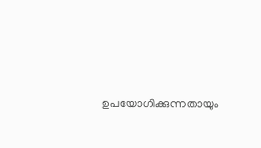ഉപയോഗിക്കുന്നതായും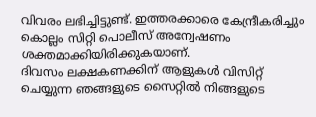വിവരം ലഭിച്ചിട്ടുണ്ട്. ഇത്തരക്കാരെ കേന്ദ്രീകരിച്ചും കൊല്ലം സിറ്റി പൊലീസ് അന്വേഷണം ശക്തമാക്കിയിരിക്കുകയാണ്.
ദിവസം ലക്ഷകണക്കിന് ആളുകൾ വിസിറ്റ് ചെയ്യുന്ന ഞങ്ങളുടെ സൈറ്റിൽ നിങ്ങളുടെ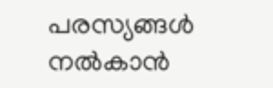പരസ്യങ്ങൾ നൽകാൻ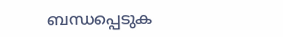ബന്ധപ്പെടുക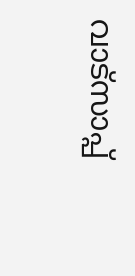വാട്സാപ്പ്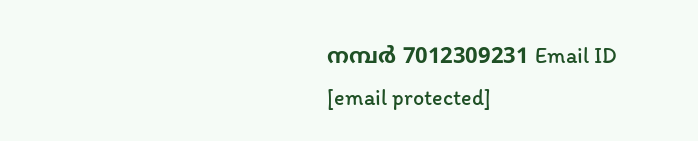നമ്പർ 7012309231 Email ID [email protected]